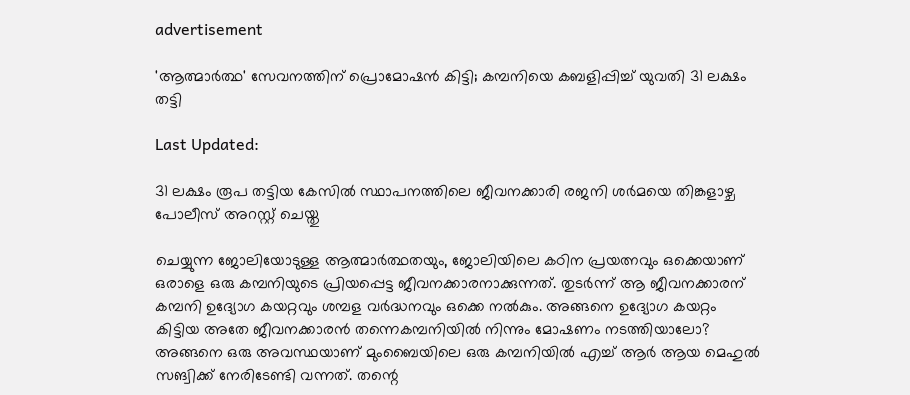advertisement

'ആത്മാർത്ഥ' സേവനത്തിന് പ്രൊമോഷൻ കിട്ടി; കമ്പനിയെ കബളിപ്പിച്ച് യുവതി 31 ലക്ഷം തട്ടി

Last Updated:

31 ലക്ഷം രൂപ തട്ടിയ കേസിൽ സ്ഥാപനത്തിലെ ജീവനക്കാരി രജനി ശർമയെ തിങ്കളാഴ്ച പോലീസ് അറസ്റ്റ് ചെയ്തു

ചെയ്യുന്ന ജോലിയോടുള്ള ആത്മാർത്ഥതയും, ജോലിയിലെ കഠിന പ്രയത്നവും ഒക്കെയാണ് ഒരാളെ ഒരു കമ്പനിയുടെ പ്രിയപ്പെട്ട ജീവനക്കാരനാക്കുന്നത്. തുടർന്ന് ആ ജീവനക്കാരന് കമ്പനി ഉദ്യോഗ കയറ്റവും ശമ്പള വർദ്ധനവും ഒക്കെ നൽകും. അങ്ങനെ ഉദ്യോഗ കയറ്റം കിട്ടിയ അതേ ജീവനക്കാരൻ തന്നെകമ്പനിയിൽ നിന്നും മോഷണം നടത്തിയാലോ? അങ്ങനെ ഒരു അവസ്ഥയാണ് മുംബൈയിലെ ഒരു കമ്പനിയിൽ എച്ച് ആർ ആയ മെഹുൽ സങ്വിക്ക് നേരിടേണ്ടി വന്നത്. തന്റെ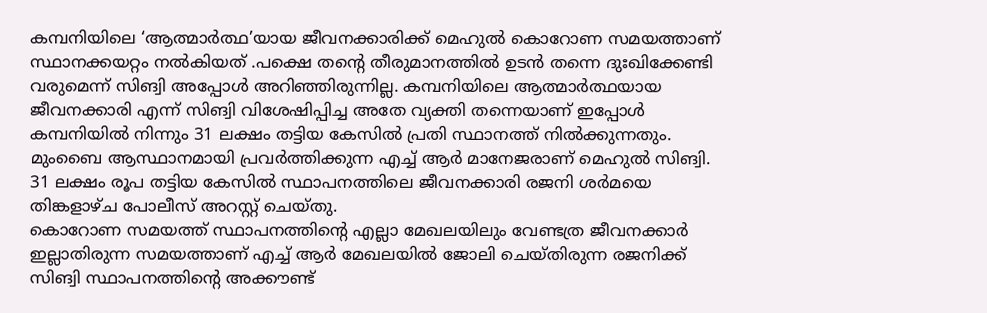കമ്പനിയിലെ ‘ആത്മാർത്ഥ’യായ ജീവനക്കാരിക്ക് മെഹുൽ കൊറോണ സമയത്താണ് സ്ഥാനക്കയറ്റം നൽകിയത് .പക്ഷെ തന്റെ തീരുമാനത്തിൽ ഉടൻ തന്നെ ദുഃഖിക്കേണ്ടി വരുമെന്ന് സിങ്വി അപ്പോൾ അറിഞ്ഞിരുന്നില്ല. കമ്പനിയിലെ ആത്മാർത്ഥയായ ജീവനക്കാരി എന്ന് സിങ്വി വിശേഷിപ്പിച്ച അതേ വ്യക്തി തന്നെയാണ് ഇപ്പോൾ കമ്പനിയിൽ നിന്നും 31 ലക്ഷം തട്ടിയ കേസിൽ പ്രതി സ്ഥാനത്ത് നിൽക്കുന്നതും.
മുംബൈ ആസ്ഥാനമായി പ്രവർത്തിക്കുന്ന എച്ച് ആർ മാനേജരാണ് മെഹുൽ സിങ്വി. 31 ലക്ഷം രൂപ തട്ടിയ കേസിൽ സ്ഥാപനത്തിലെ ജീവനക്കാരി രജനി ശർമയെ തിങ്കളാഴ്ച പോലീസ് അറസ്റ്റ് ചെയ്തു.
കൊറോണ സമയത്ത് സ്ഥാപനത്തിന്റെ എല്ലാ മേഖലയിലും വേണ്ടത്ര ജീവനക്കാർ ഇല്ലാതിരുന്ന സമയത്താണ് എച്ച് ആർ മേഖലയിൽ ജോലി ചെയ്തിരുന്ന രജനിക്ക് സിങ്വി സ്ഥാപനത്തിന്റെ അക്കൗണ്ട്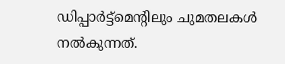ഡിപ്പാർട്ട്മെന്റിലും ചുമതലകൾ നൽകുന്നത്.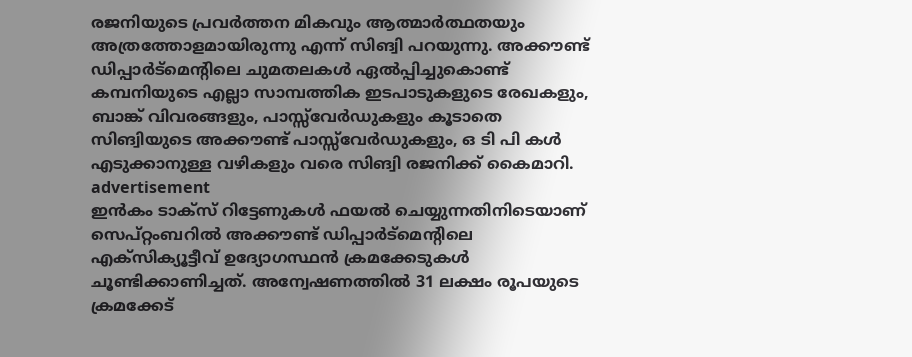രജനിയുടെ പ്രവർത്തന മികവും ആത്മാർത്ഥതയും അത്രത്തോളമായിരുന്നു എന്ന് സിങ്വി പറയുന്നു. അക്കൗണ്ട് ഡിപ്പാർട്മെന്റിലെ ചുമതലകൾ ഏൽപ്പിച്ചുകൊണ്ട് കമ്പനിയുടെ എല്ലാ സാമ്പത്തിക ഇടപാടുകളുടെ രേഖകളും, ബാങ്ക് വിവരങ്ങളും, പാസ്സ്‌വേർഡുകളും കൂടാതെ സിങ്വിയുടെ അക്കൗണ്ട് പാസ്സ്‌വേർഡുകളും, ഒ ടി പി കൾ എടുക്കാനുള്ള വഴികളും വരെ സിങ്വി രജനിക്ക് കൈമാറി.
advertisement
ഇൻകം ടാക്സ് റിട്ടേണുകൾ ഫയൽ ചെയ്യുന്നതിനിടെയാണ് സെപ്റ്റംബറിൽ അക്കൗണ്ട് ഡിപ്പാർട്മെന്റിലെ എക്സിക്യൂട്ടീവ് ഉദ്യോഗസ്ഥൻ ക്രമക്കേടുകൾ ചൂണ്ടിക്കാണിച്ചത്. അന്വേഷണത്തിൽ 31 ലക്ഷം രൂപയുടെ ക്രമക്കേട്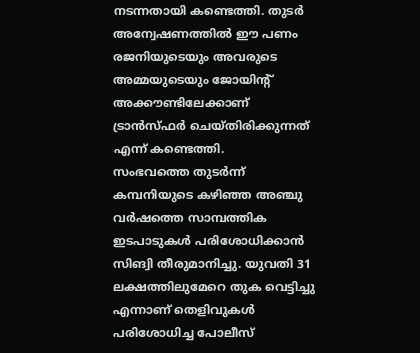നടന്നതായി കണ്ടെത്തി. തുടർ അന്വേഷണത്തിൽ ഈ പണം രജനിയുടെയും അവരുടെ അമ്മയുടെയും ജോയിന്റ് അക്കൗണ്ടിലേക്കാണ് ട്രാൻസ്ഫർ ചെയ്തിരിക്കുന്നത് എന്ന് കണ്ടെത്തി.
സംഭവത്തെ തുടർന്ന് കമ്പനിയുടെ കഴിഞ്ഞ അഞ്ചു വർഷത്തെ സാമ്പത്തിക ഇടപാടുകൾ പരിശോധിക്കാൻ സിങ്വി തീരുമാനിച്ചു. യുവതി 31 ലക്ഷത്തിലുമേറെ തുക വെട്ടിച്ചു എന്നാണ് തെളിവുകൾ പരിശോധിച്ച പോലീസ്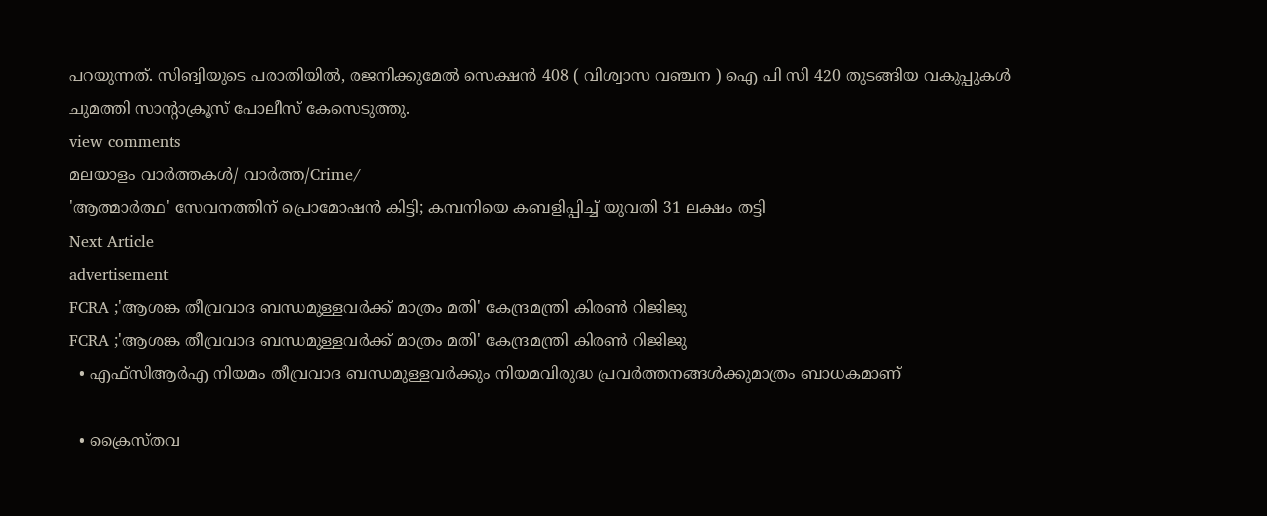പറയുന്നത്. സിങ്വിയുടെ പരാതിയിൽ, രജനിക്കുമേൽ സെക്ഷൻ 408 ( വിശ്വാസ വഞ്ചന ) ഐ പി സി 420 തുടങ്ങിയ വകുപ്പുകൾ ചുമത്തി സാന്റാക്രൂസ് പോലീസ് കേസെടുത്തു.
view comments
മലയാളം വാർത്തകൾ/ വാർത്ത/Crime/
'ആത്മാർത്ഥ' സേവനത്തിന് പ്രൊമോഷൻ കിട്ടി; കമ്പനിയെ കബളിപ്പിച്ച് യുവതി 31 ലക്ഷം തട്ടി
Next Article
advertisement
FCRA ;'ആശങ്ക തീവ്രവാദ ബന്ധമുള്ളവർക്ക് മാത്രം മതി' കേന്ദ്രമന്ത്രി കിരണ്‍ റിജിജു
FCRA ;'ആശങ്ക തീവ്രവാദ ബന്ധമുള്ളവർക്ക് മാത്രം മതി' കേന്ദ്രമന്ത്രി കിരണ്‍ റിജിജു
  • എഫ്‌സിആർഎ നിയമം തീവ്രവാദ ബന്ധമുള്ളവർക്കും നിയമവിരുദ്ധ പ്രവർത്തനങ്ങൾക്കുമാത്രം ബാധകമാണ്

  • ക്രൈസ്തവ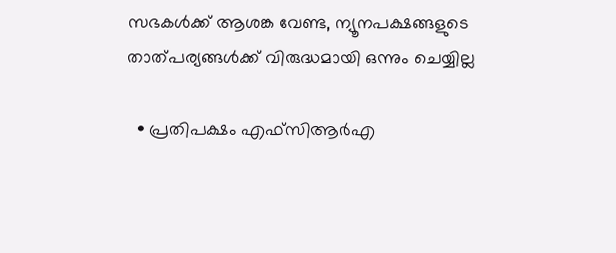സഭകൾക്ക് ആശങ്ക വേണ്ട, ന്യൂനപക്ഷങ്ങളുടെ താത്പര്യങ്ങൾക്ക് വിരുദ്ധമായി ഒന്നും ചെയ്യില്ല

  • പ്രതിപക്ഷം എഫ്‌സിആർഎ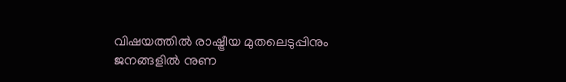വിഷയത്തിൽ രാഷ്ട്രീയ മുതലെടുപ്പിനും ജനങ്ങളിൽ നുണ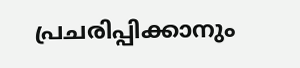പ്രചരിപ്പിക്കാനും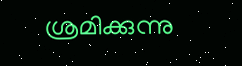ശ്രമിക്കുന്നു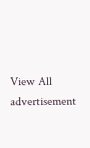View All
advertisement